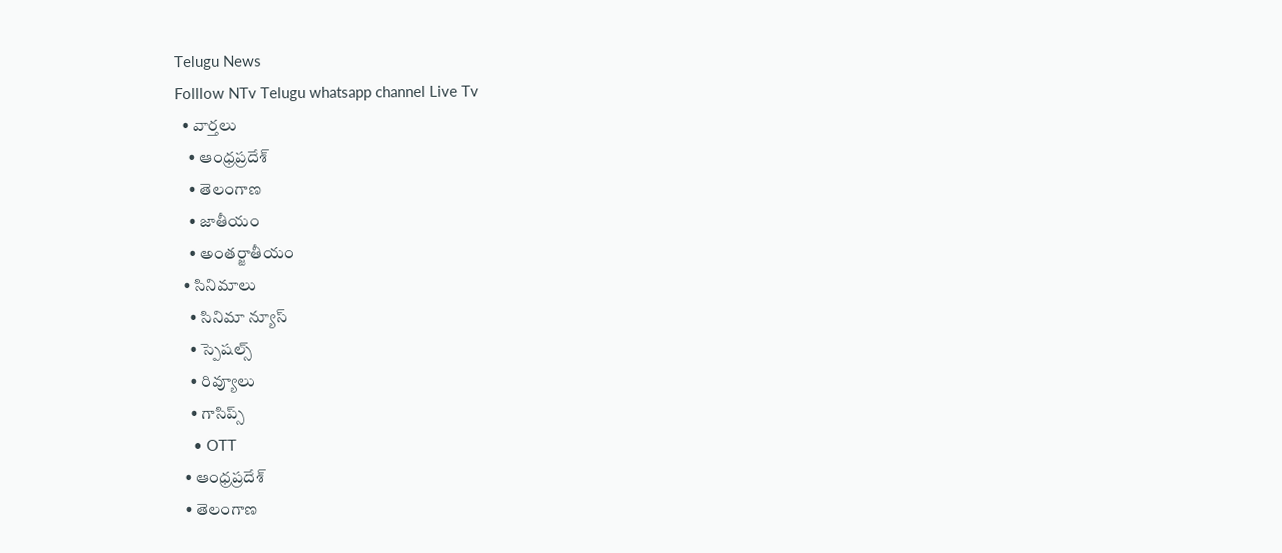Telugu News
Folllow NTv Telugu whatsapp channel Live Tv
  • వార్తలు
    • ఆంధ్రప్రదేశ్
    • తెలంగాణ
    • జాతీయం
    • అంతర్జాతీయం
  • సినిమాలు
    • సినిమా న్యూస్
    • స్పెషల్స్
    • రివ్యూలు
    • గాసిప్స్
    • OTT
  • ఆంధ్రప్రదేశ్
  • తెలంగాణ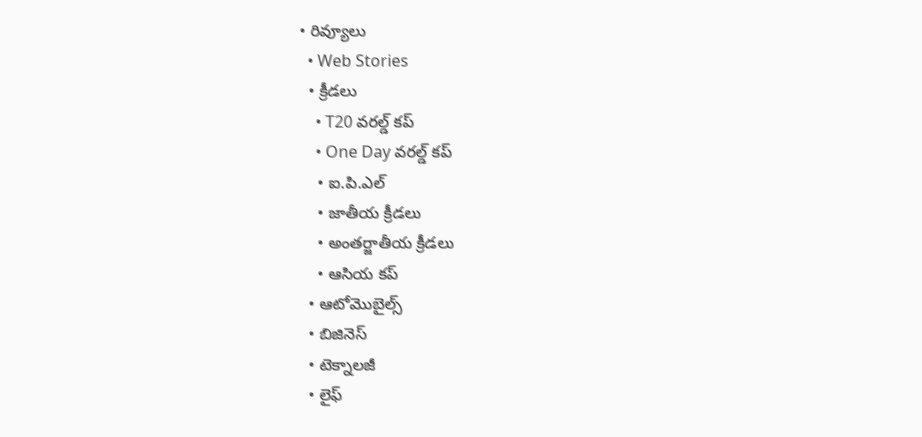• రివ్యూలు
  • Web Stories
  • క్రీడలు
    • T20 వరల్డ్ కప్
    • One Day వరల్డ్ కప్
    • ఐ.పి.ఎల్
    • జాతీయ క్రీడలు
    • అంతర్జాతీయ క్రీడలు
    • ఆసియ కప్
  • ఆటోమొబైల్స్
  • బిజినెస్‌
  • టెక్నాలజీ
  • లైఫ్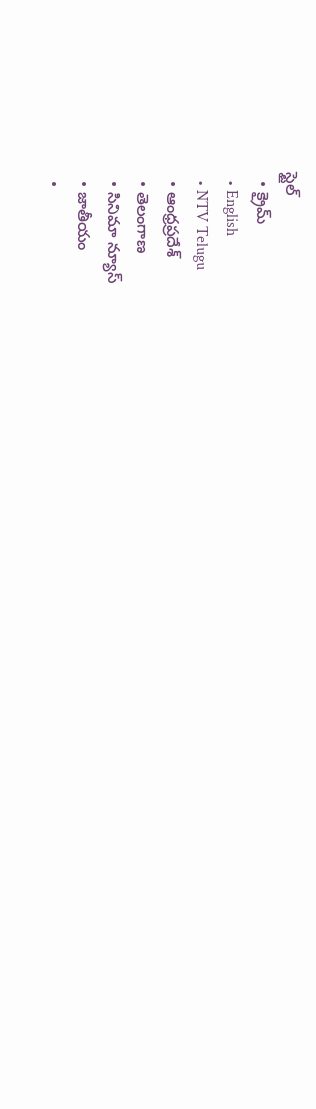స్టైల్
  • క్రైమ్
  • English
  • NTV Telugu
  • ఆంధ్రప్రదేశ్
  • తెలంగాణ
  • సినిమా న్యూస్
  • జాతీయం
  •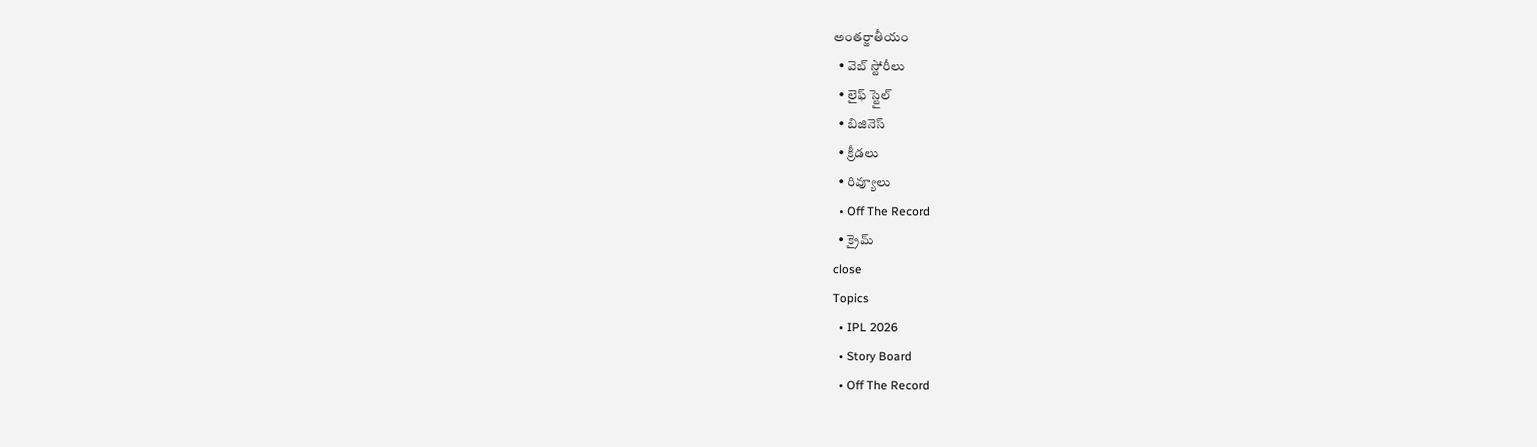అంతర్జాతీయం
  • వెబ్ స్టోరీలు
  • లైఫ్ స్టైల్
  • బిజినెస్‌
  • క్రీడలు
  • రివ్యూలు
  • Off The Record
  • క్రైమ్
close
Topics
  • IPL 2026
  • Story Board
  • Off The Record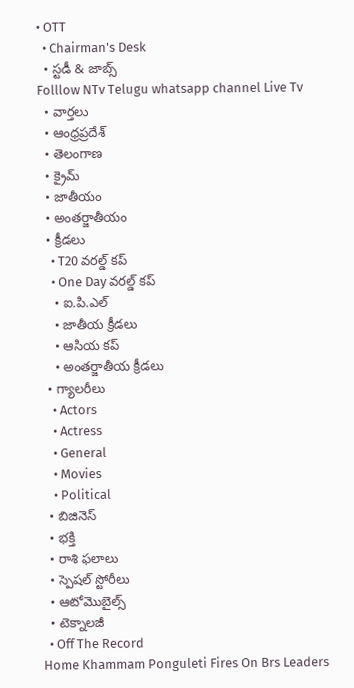• OTT
  • Chairman's Desk
  • స్టడీ & జాబ్స్
Folllow NTv Telugu whatsapp channel Live Tv
  • వార్తలు
  • ఆంధ్రప్రదేశ్
  • తెలంగాణ
  • క్రైమ్
  • జాతీయం
  • అంతర్జాతీయం
  • క్రీడలు
    • T20 వరల్డ్ కప్
    • One Day వరల్డ్ కప్
    • ఐ.పి.ఎల్
    • జాతీయ క్రీడలు
    • ఆసియ కప్
    • అంతర్జాతీయ క్రీడలు
  • గ్యాలరీలు
    • Actors
    • Actress
    • General
    • Movies
    • Political
  • బిజినెస్‌
  • భక్తి
  • రాశి ఫలాలు
  • స్పెషల్‌ స్టోరీలు
  • ఆటోమొబైల్స్
  • టెక్నాలజీ
  • Off The Record
Home Khammam Ponguleti Fires On Brs Leaders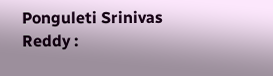Ponguleti Srinivas Reddy :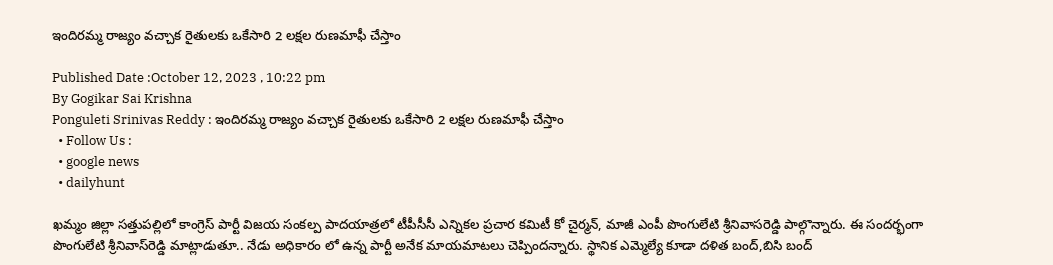ఇందిరమ్మ రాజ్యం వచ్చాక రైతులకు ఒకేసారి 2 లక్షల రుణమాఫీ చేస్తాం

Published Date :October 12, 2023 , 10:22 pm
By Gogikar Sai Krishna
Ponguleti Srinivas Reddy : ఇందిరమ్మ రాజ్యం వచ్చాక రైతులకు ఒకేసారి 2 లక్షల రుణమాఫీ చేస్తాం
  • Follow Us :
  • google news
  • dailyhunt

ఖమ్మం జిల్లా సత్తుపల్లిలో కాంగ్రెస్ పార్టీ విజయ సంకల్ప పాదయాత్రలో టీపీసీసీ ఎన్నికల ప్రచార కమిటీ కో చైర్మన్, మాజీ ఎంపీ పొంగులేటి శ్రీనివాసరెడ్డి పాల్గొన్నారు. ఈ సందర్భంగా పొంగులేటి శ్రీనివాస్‌రెడ్డి మాట్లాడుతూ.. నేడు అధికారం లో ఉన్న పార్టీ అనేక మాయమాటలు చెప్పిందన్నారు. స్థానిక ఎమ్మెల్యే కూడా దళిత బంద్,బిసి బంద్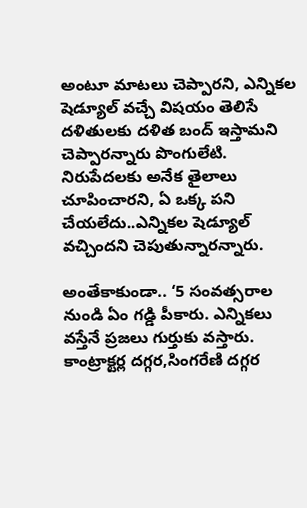అంటూ మాటలు చెప్పారని, ఎన్నికల షెడ్యూల్ వచ్చే విషయం తెలిసే దళితులకు దళిత బంద్ ఇస్తామని చెప్పారన్నారు పొంగులేటి. నిరుపేదలకు అనేక తైలాలు చూపించారని, ఏ ఒక్క పని చేయలేదు..ఎన్నికల షెడ్యూల్ వచ్చిందని చెపుతున్నారన్నారు.

అంతేకాకుండా.. ‘5 సంవత్సరాల నుండి ఏం గడ్డి పీకారు. ఎన్నికలు వస్తేనే ప్రజలు గుర్తుకు వస్తారు. కాంట్రాక్టర్ల దగ్గర,సింగరేణి దగ్గర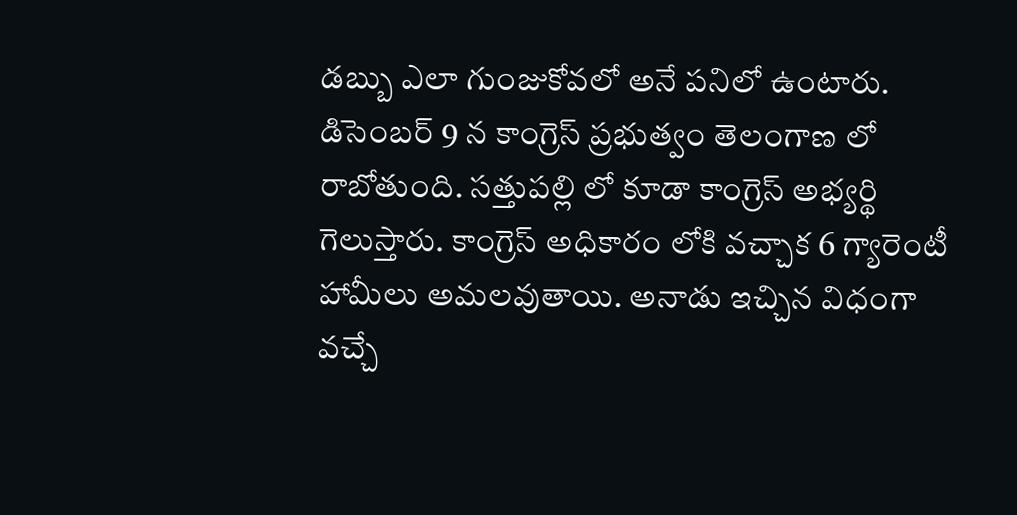డబ్బు ఎలా గుంజుకోవలో అనే పనిలో ఉంటారు. డిసెంబర్ 9 న కాంగ్రెస్ ప్రభుత్వం తెలంగాణ లో రాబోతుంది. సత్తుపల్లి లో కూడా కాంగ్రెస్ అభ్యర్థి గెలుస్తారు. కాంగ్రెస్ అధికారం లోకి వచ్చాక 6 గ్యారెంటీ హామీలు అమలవుతాయి. అనాడు ఇచ్చిన విధంగా వచ్చే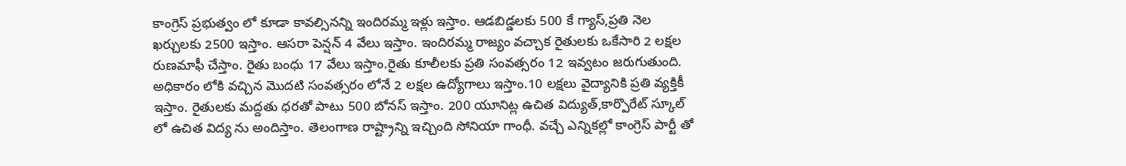కాంగ్రెస్ ప్రభుత్వం లో కూడా కావల్సినన్ని ఇందిరమ్మ ఇళ్లు ఇస్తాం. ఆడబిడ్డలకు 500 కే గ్యాస్,ప్రతి నెల ఖర్చులకు 2500 ఇస్తాం. ఆసరా పెన్షన్ 4 వేలు ఇస్తాం. ఇందిరమ్మ రాజ్యం వచ్చాక రైతులకు ఒకేసారి 2 లక్షల రుణమాఫీ చేస్తాం. రైతు బంధు 17 వేలు ఇస్తాం.రైతు కూలీలకు ప్రతి సంవత్సరం 12 ఇవ్వటం జరుగుతుంది. అధికారం లోకి వచ్చిన మొదటి సంవత్సరం లోనే 2 లక్షల ఉద్యోగాలు ఇస్తాం.10 లక్షలు వైద్యానికి ప్రతి వ్యక్తికీ ఇస్తాం. రైతులకు మద్దతు ధరతో పాటు 500 బోనస్ ఇస్తాం. 200 యూనిట్ల ఉచిత విద్యుత్,కార్పొరేట్ స్కూల్ లో ఉచిత విద్య ను అందిస్తాం. తెలంగాణ రాష్ట్రాన్ని ఇచ్చింది సోనియా గాంధీ. వచ్చే ఎన్నికల్లో కాంగ్రెస్ పార్టీ తో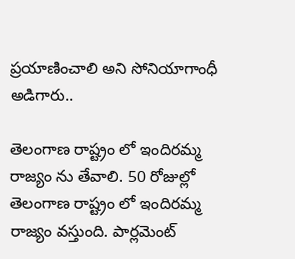ప్రయాణించాలి అని సోనియాగాంధీ అడిగారు..

తెలంగాణ రాష్ట్రం లో ఇందిరమ్మ రాజ్యం ను తేవాలి. 50 రోజుల్లో తెలంగాణ రాష్ట్రం లో ఇందిరమ్మ రాజ్యం వస్తుంది. పార్లమెంట్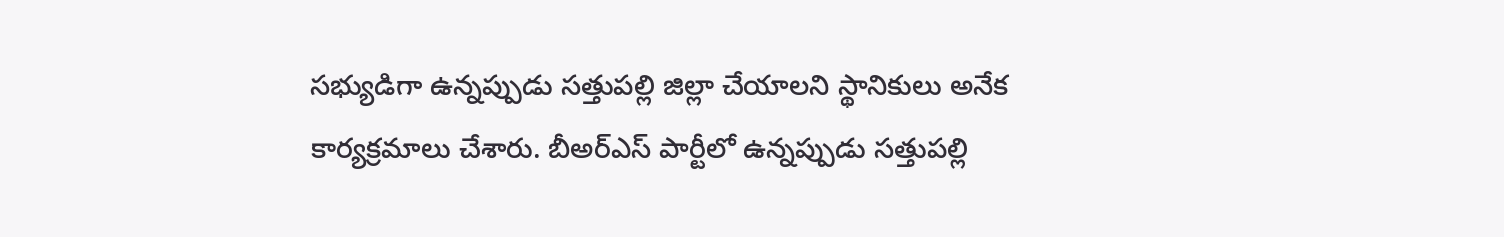సభ్యుడిగా ఉన్నప్పుడు సత్తుపల్లి జిల్లా చేయాలని స్థానికులు అనేక కార్యక్రమాలు చేశారు. బీఅర్ఎస్ పార్టీలో ఉన్నప్పుడు సత్తుపల్లి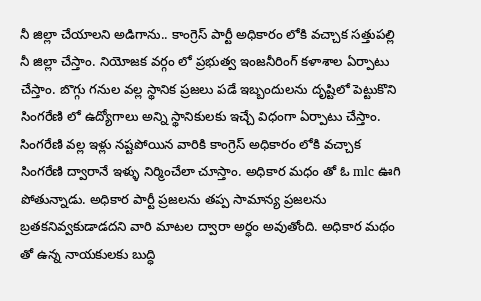నీ జిల్లా చేయాలని అడిగాను.. కాంగ్రెస్ పార్టీ అధికారం లోకి వచ్చాక సత్తుపల్లి నీ జిల్లా చేస్తాం. నియోజక వర్గం లో ప్రభుత్వ ఇంజనీరింగ్ కళాశాల ఏర్పాటు చేస్తాం. బొగ్గు గనుల వల్ల స్థానిక ప్రజలు పడే ఇబ్బందులను దృష్టిలో పెట్టుకొని సింగరేణి లో ఉద్యోగాలు అన్ని స్థానికులకు ఇచ్చే విధంగా ఏర్పాటు చేస్తాం. సింగరేణి వల్ల ఇళ్లు నష్టపోయిన వారికి కాంగ్రెస్ అధికారం లోకి వచ్చాక సింగరేణి ద్వారానే ఇళ్ళు నిర్మించేలా చూస్తాం. అధికార మధం తో ఓ mlc ఊగి పోతున్నాడు. అధికార పార్టీ ప్రజలను తప్ప సామాన్య ప్రజలను బ్రతకనివ్వకుడాడదని వారి మాటల ద్వారా అర్ధం అవుతోంది. అధికార మథం తో ఉన్న నాయకులకు బుద్ధి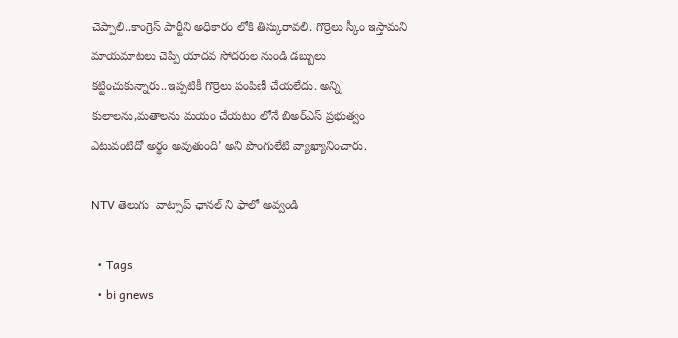చెప్పాలి..కాంగ్రెస్ పార్టీని అధికారం లోకి తిస్కురావలి. గొర్రెలు స్కీం ఇస్తామని మాయమాటలు చెప్పి యాదవ సోదరుల నుండి డబ్బులు కట్టించుకున్నారు..ఇప్పటికీ గొర్రెలు పంపిణీ చేయలేదు. అన్ని కులాలను,మతాలను మయం చేయటం లోనే బిఅర్ఎస్ ప్రభుత్వం ఎటువంటిదో అర్థం అవుతుంది’ అని పొంగులేటి వ్యాఖ్యానించారు.

NTV తెలుగు  వాట్సాప్ ఛానల్ ని ఫాలో అవ్వండి

  • Tags
  • bi gnews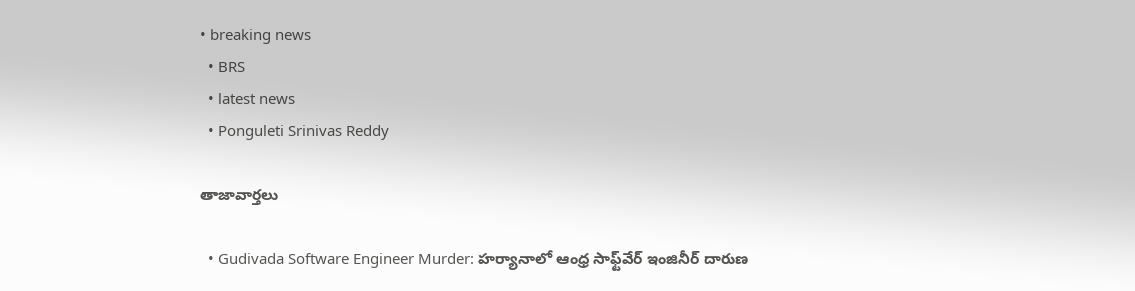• breaking news
  • BRS
  • latest news
  • Ponguleti Srinivas Reddy

తాజావార్తలు

  • Gudivada Software Engineer Murder: హర్యానాలో ఆంధ్ర సాఫ్ట్‌వేర్‌ ఇంజినీర్‌ దారుణ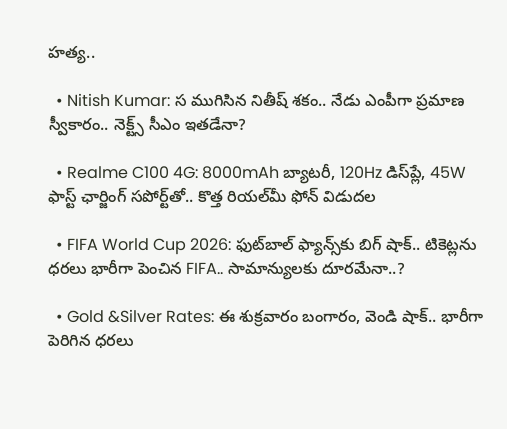హత్య..

  • Nitish Kumar: స ముగిసిన నితీష్ శకం.. నేడు ఎంపీగా ప్రమాణ స్వీకారం.. నెక్ట్స్‌ సీఎం ఇతడేనా?

  • Realme C100 4G: 8000mAh బ్యాటరీ, 120Hz డిస్‌ప్లే, 45W ఫాస్ట్ ఛార్జింగ్ సపోర్ట్‌తో.. కొత్త రియల్‌మీ ఫోన్ విడుదల

  • FIFA World Cup 2026: ఫుట్‌బాల్‌ ఫ్యాన్స్‌కు బిగ్ షాక్.. టికెట్లను ధరలు భారీగా పెంచిన FIFA.. సామాన్యులకు దూరమేనా..?

  • Gold &Silver Rates: ఈ శుక్రవారం బంగారం, వెండి షాక్.. భారీగా పెరిగిన ధరలు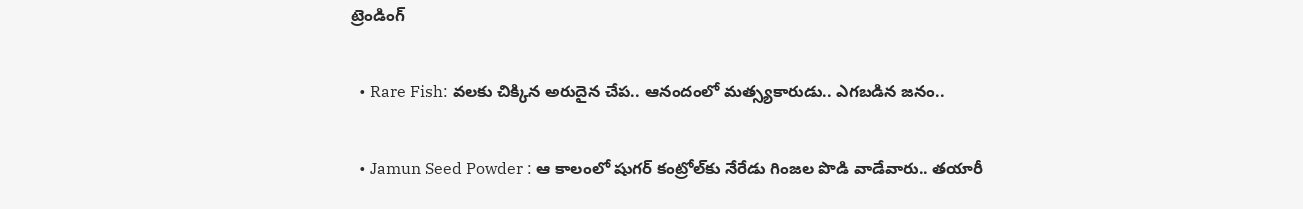ట్రెండింగ్‌

  • Rare Fish: వలకు చిక్కిన అరుదైన చేప.. ఆనందంలో మత్స్యకారుడు.. ఎగబడిన జనం..

  • Jamun Seed Powder : ఆ కాలంలో షుగర్‌ కంట్రోల్‌కు నేరేడు గింజల పొడి వాడేవారు.. తయారీ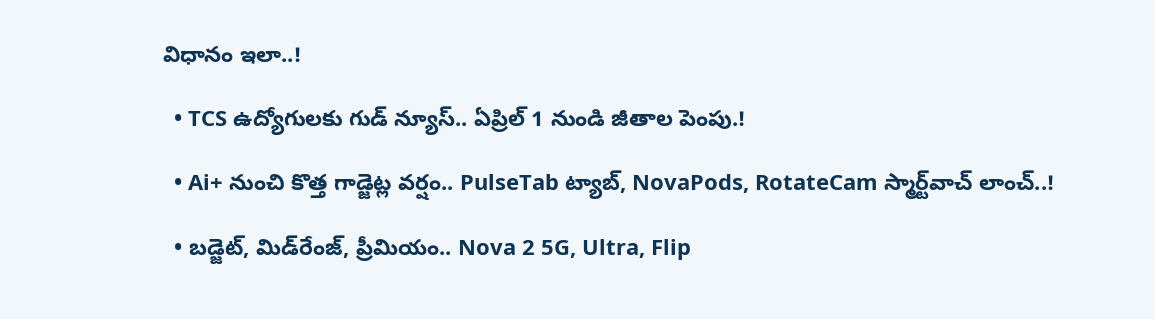విధానం ఇలా..!

  • TCS ఉద్యోగులకు గుడ్ న్యూస్.. ఏప్రిల్ 1 నుండి జీతాల పెంపు.!

  • Ai+ నుంచి కొత్త గాడ్జెట్ల వర్షం.. PulseTab ట్యాబ్, NovaPods, RotateCam స్మార్ట్‌వాచ్ లాంచ్..!

  • బడ్జెట్, మిడ్‌రేంజ్, ప్రీమియం.. Nova 2 5G, Ultra, Flip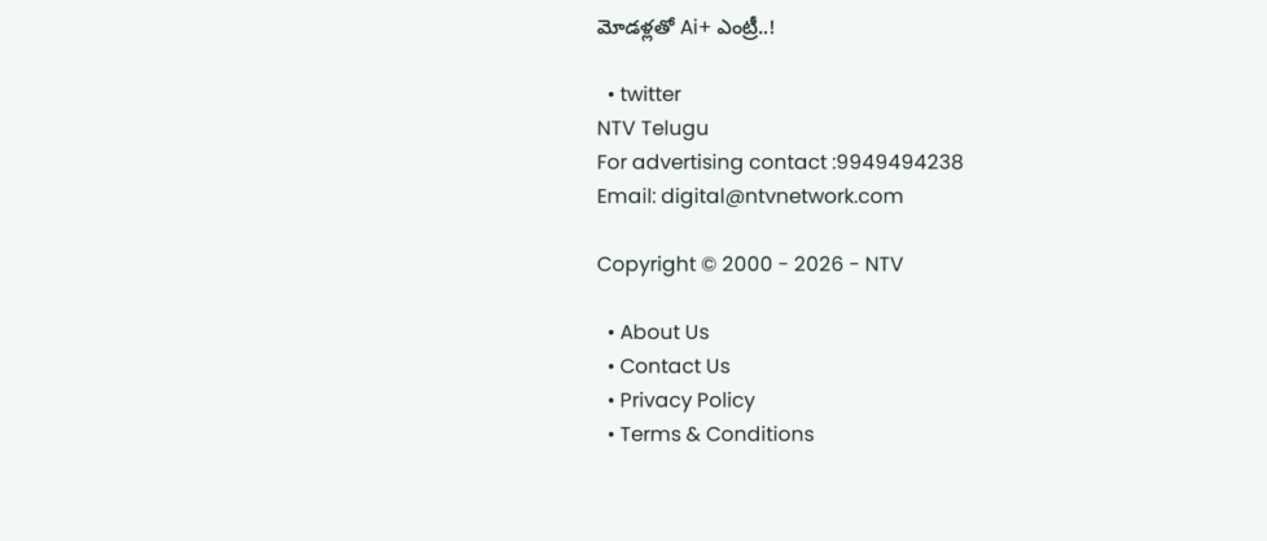మోడళ్లతో Ai+ ఎంట్రీ..!

  • twitter
NTV Telugu
For advertising contact :9949494238
Email: digital@ntvnetwork.com

Copyright © 2000 - 2026 - NTV

  • About Us
  • Contact Us
  • Privacy Policy
  • Terms & Conditions